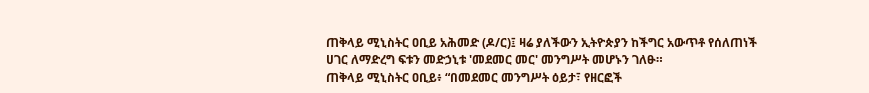ጠቅላይ ሚኒስትር ዐቢይ አሕመድ (ዶ/ር)፤ ዛሬ ያለችውን ኢትዮጵያን ከችግር አውጥቶ የሰለጠነች ሀገር ለማድረግ ፍቱን መድኃኒቱ 'መደመር መር' መንግሥት መሆኑን ገለፁ።
ጠቅላይ ሚኒስትር ዐቢይ፥ “በመደመር መንግሥት ዕይታ፣ የዘርፎች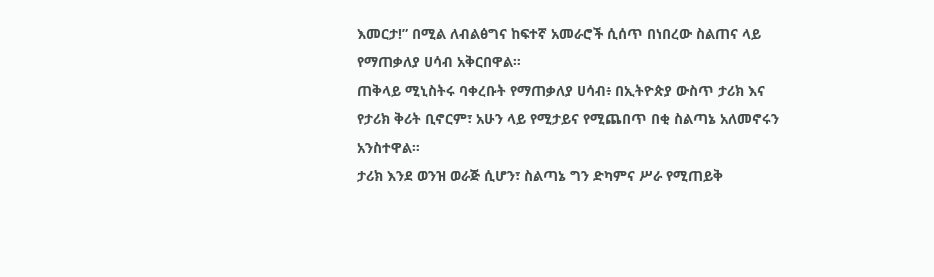እመርታ!” በሚል ለብልፅግና ከፍተኛ አመራሮች ሲሰጥ በነበረው ስልጠና ላይ የማጠቃለያ ሀሳብ አቅርበዋል።
ጠቅላይ ሚኒስትሩ ባቀረቡት የማጠቃለያ ሀሳብ፥ በኢትዮጵያ ውስጥ ታሪክ እና የታሪክ ቅሪት ቢኖርም፣ አሁን ላይ የሚታይና የሚጨበጥ በቂ ስልጣኔ አለመኖሩን አንስተዋል።
ታሪክ እንደ ወንዝ ወራጅ ሲሆን፣ ስልጣኔ ግን ድካምና ሥራ የሚጠይቅ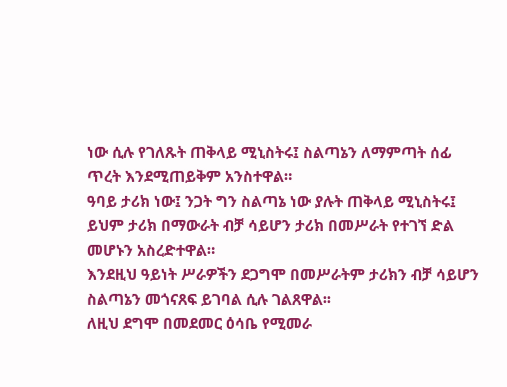ነው ሲሉ የገለጹት ጠቅላይ ሚኒስትሩ፤ ስልጣኔን ለማምጣት ሰፊ ጥረት እንደሚጠይቅም አንስተዋል።
ዓባይ ታሪክ ነው፤ ንጋት ግን ስልጣኔ ነው ያሉት ጠቅላይ ሚኒስትሩ፤ ይህም ታሪክ በማውራት ብቻ ሳይሆን ታሪክ በመሥራት የተገኘ ድል መሆኑን አስረድተዋል።
እንደዚህ ዓይነት ሥራዎችን ደጋግሞ በመሥራትም ታሪክን ብቻ ሳይሆን ስልጣኔን መጎናጸፍ ይገባል ሲሉ ገልጸዋል፡፡
ለዚህ ደግሞ በመደመር ዕሳቤ የሚመራ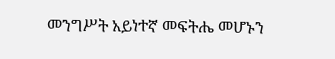መንግሥት አይነተኛ መፍትሔ መሆኑን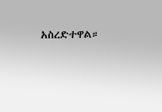አስረድተዋል።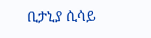ቢታኒያ ሲሳይ